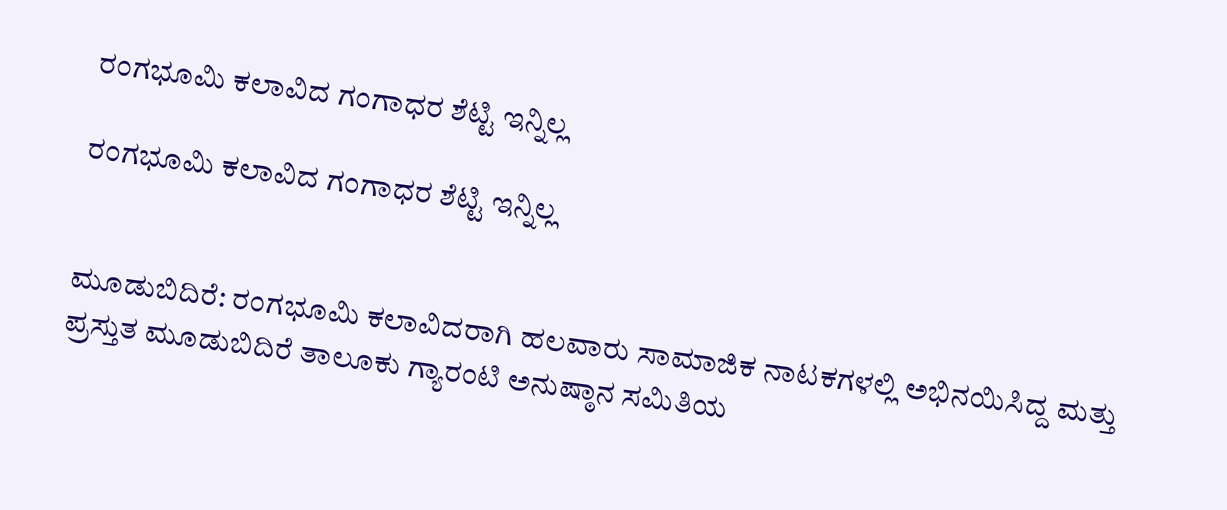ರಂಗಭೂಮಿ ಕಲಾವಿದ ಗಂಗಾಧರ ಶೆಟ್ಟಿ ಇನ್ನಿಲ್ಲ

ರಂಗಭೂಮಿ ಕಲಾವಿದ ಗಂಗಾಧರ ಶೆಟ್ಟಿ ಇನ್ನಿಲ್ಲ


ಮೂಡುಬಿದಿರೆ: ರಂಗಭೂಮಿ ಕಲಾವಿದರಾಗಿ ಹಲವಾರು ಸಾಮಾಜಿಕ ನಾಟಕಗಳಲ್ಲಿ ಅಭಿನಯಿಸಿದ್ದ ಮತ್ತು ಪ್ರಸ್ತುತ ಮೂಡುಬಿದಿರೆ ತಾಲೂಕು ಗ್ಯಾರಂಟಿ ಅನುಷ್ಠಾನ ಸಮಿತಿಯ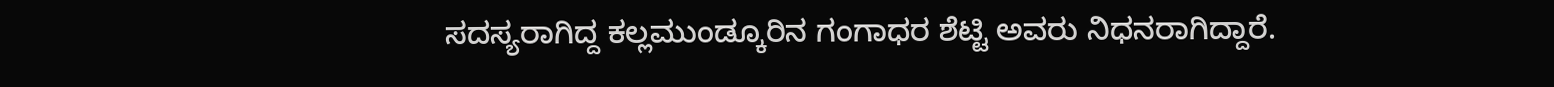ಸದಸ್ಯರಾಗಿದ್ದ ಕಲ್ಲಮುಂಡ್ಕೂರಿನ ಗಂಗಾಧರ ಶೆಟ್ಟಿ ಅವರು ನಿಧನರಾಗಿದ್ದಾರೆ.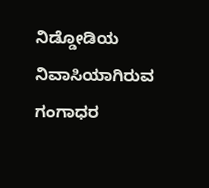ನಿಡ್ಡೋಡಿಯ ನಿವಾಸಿಯಾಗಿರುವ ಗಂಗಾಧರ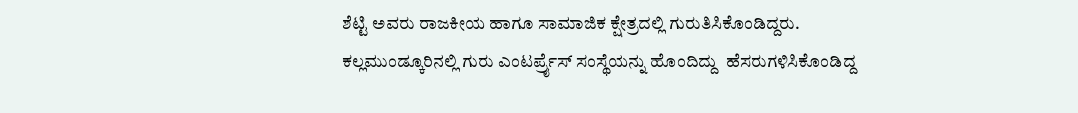ಶೆಟ್ಟಿ ಅವರು ರಾಜಕೀಯ ಹಾಗೂ ಸಾಮಾಜಿಕ‌ ಕ್ಷೇತ್ರದಲ್ಲಿ ಗುರುತಿಸಿಕೊಂಡಿದ್ದರು.  ಕಲ್ಲಮುಂಡ್ಕೂರಿನಲ್ಲಿ ಗುರು ಎಂಟರ್ಪ್ರೈಸ್ ಸಂಸ್ಥೆಯನ್ನು ಹೊಂದಿದ್ದು  ಹೆಸರುಗಳಿಸಿಕೊಂಡಿದ್ದ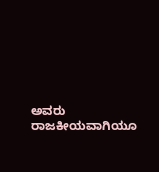ಅವರು ರಾಜಕೀಯವಾಗಿಯೂ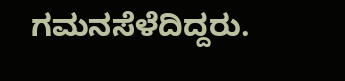ಗಮನಸೆಳೆದಿದ್ದರು.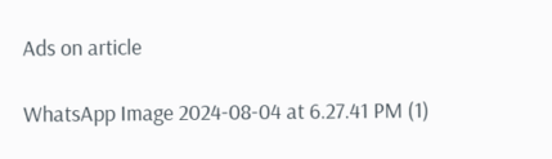Ads on article

WhatsApp Image 2024-08-04 at 6.27.41 PM (1)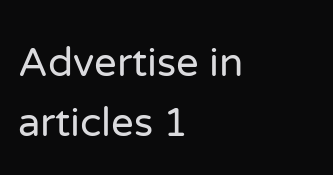Advertise in articles 1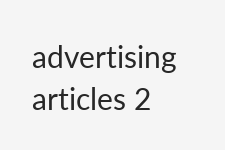advertising articles 2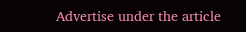Advertise under the article